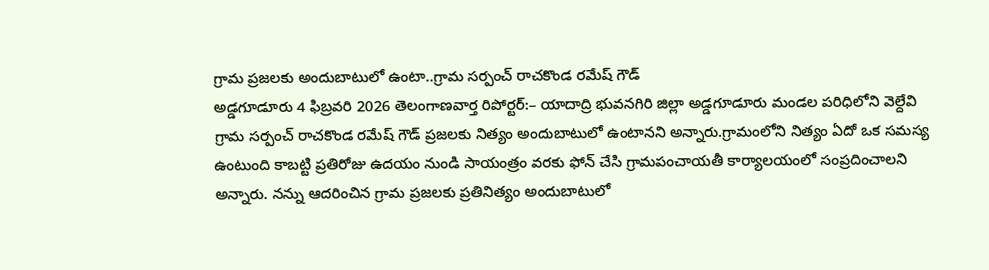గ్రామ ప్రజలకు అందుబాటులో ఉంటా..గ్రామ సర్పంచ్ రాచకొండ రమేష్ గౌడ్
అడ్డగూడూరు 4 ఫిబ్రవరి 2026 తెలంగాణవార్త రిపోర్టర్:– యాదాద్రి భువనగిరి జిల్లా అడ్డగూడూరు మండల పరిధిలోని వెల్దేవి గ్రామ సర్పంచ్ రాచకొండ రమేష్ గౌడ్ ప్రజలకు నిత్యం అందుబాటులో ఉంటానని అన్నారు.గ్రామంలోని నిత్యం ఏదో ఒక సమస్య ఉంటుంది కాబట్టి ప్రతిరోజు ఉదయం నుండి సాయంత్రం వరకు ఫోన్ చేసి గ్రామపంచాయతీ కార్యాలయంలో సంప్రదించాలని అన్నారు. నన్ను ఆదరించిన గ్రామ ప్రజలకు ప్రతినిత్యం అందుబాటులో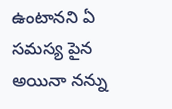ఉంటానని ఏ సమస్య పైన అయినా నన్ను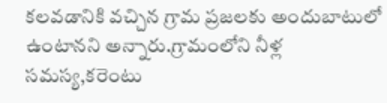కలవడానికి వచ్చిన గ్రామ ప్రజలకు అందుబాటులో ఉంటానని అన్నారు.గ్రామంలోని నీళ్ల సమస్య,కరెంటు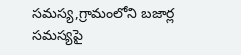సమస్య,గ్రామంలోని బజార్ల సమస్యపై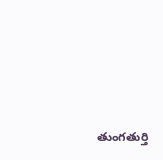తుంగతుర్తి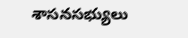శాసనసభ్యులు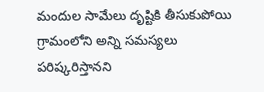మందుల సామేలు దృష్టికి తీసుకుపోయి గ్రామంలోని అన్ని సమస్యలు పరిష్కరిస్తానని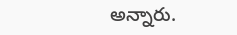అన్నారు.